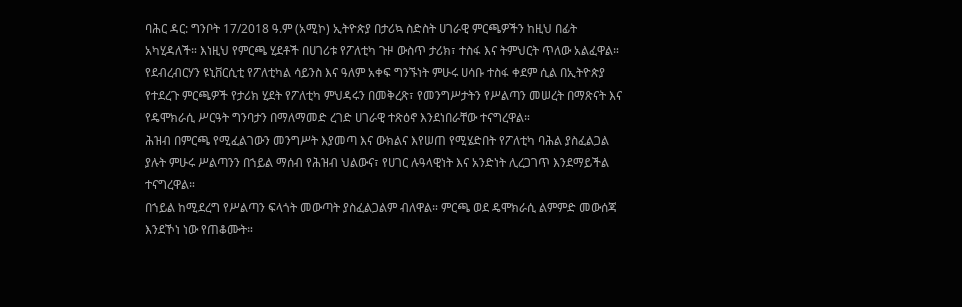ባሕር ዳር: ግንቦት 17/2018 ዓ.ም (አሚኮ) ኢትዮጵያ በታሪኳ ስድስት ሀገራዊ ምርጫዎችን ከዚህ በፊት አካሂዳለች። እነዚህ የምርጫ ሂደቶች በሀገሪቱ የፖለቲካ ጉዞ ውስጥ ታሪክ፣ ተስፋ እና ትምህርት ጥለው አልፈዋል።
የደብረብርሃን ዩኒቨርሲቲ የፖለቲካል ሳይንስ እና ዓለም አቀፍ ግንኙነት ምሁሩ ሀሳቡ ተስፋ ቀደም ሲል በኢትዮጵያ የተደረጉ ምርጫዎች የታሪክ ሂደት የፖለቲካ ምህዳሩን በመቅረጽ፣ የመንግሥታትን የሥልጣን መሠረት በማጽናት እና የዴሞክራሲ ሥርዓት ግንባታን በማለማመድ ረገድ ሀገራዊ ተጽዕኖ እንደነበራቸው ተናግረዋል።
ሕዝብ በምርጫ የሚፈልገውን መንግሥት እያመጣ እና ውክልና እየሠጠ የሚሄድበት የፖለቲካ ባሕል ያስፈልጋል ያሉት ምሁሩ ሥልጣንን በኀይል ማሰብ የሕዝብ ህልውና፣ የሀገር ሉዓላዊነት እና አንድነት ሊረጋገጥ እንደማይችል ተናግረዋል።
በኀይል ከሚደረግ የሥልጣን ፍላጎት መውጣት ያስፈልጋልም ብለዋል። ምርጫ ወደ ዴሞክራሲ ልምምድ መውሰጃ እንደኾነ ነው የጠቆሙት።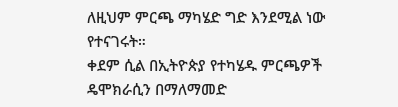ለዚህም ምርጫ ማካሄድ ግድ እንደሚል ነው የተናገሩት።
ቀደም ሲል በኢትዮጵያ የተካሄዱ ምርጫዎች ዴሞክራሲን በማለማመድ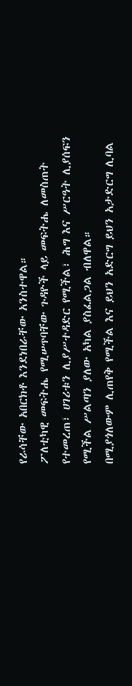የራሳቸው አበርክቶ እንደነበራቸው አንስተዋል።
ፖለቲካዊ መፍትሔ የሚሠጥባቸው ጉዳዮች ላይ መፍትሔ ለመስጠት የተመረጠ፣ ሀገሪቱን ሊያሥተዳድር የሚችል፣ ሕግ እና ሥርዓት ሊያሰፍን የሚችል ሥልጣን ያለው አካል ያስፈልጋል ብለዋል።
በሚያጎለውም ሊጠየቅ የሚችል እና ይህን አድርግ ይህን አታድርግ ሊባል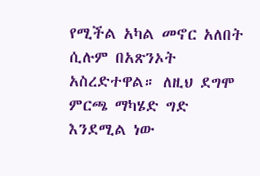የሚችል አካል መኖር አለበት ሲሉም በአጽንኦት አስረድተዋል። ለዚህ ደግሞ ምርጫ ማካሄድ ግድ እንደሚል ነው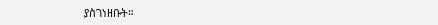ያስገነዘቡት።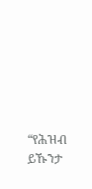“የሕዝብ ይኹንታ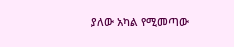ያለው አካል የሚመጣው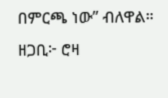በምርጫ ነው” ብለዋል።
ዘጋቢ፦ ሮዛ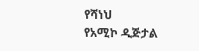የሻነህ
የአሚኮ ዲጅታል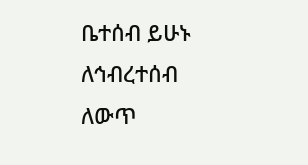ቤተሰብ ይሁኑ
ለኅብረተሰብ ለውጥ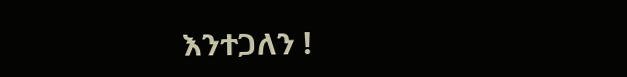እንተጋለን !